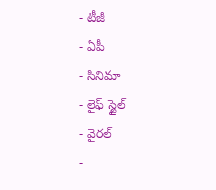- టీజీ
- ఏపీ
- సినిమా
- లైఫ్ స్టైల్
- వైరల్
-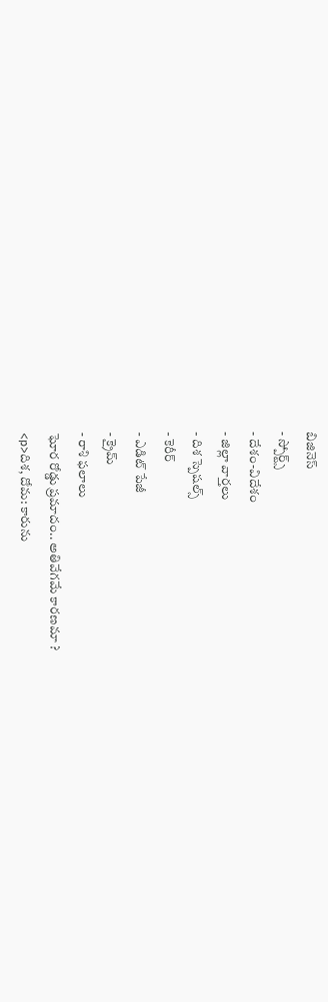బిజినెస్
- స్పోర్ట్స్
- దేశం-విదేశం
- జిల్లా వార్తలు
- దిశ స్పెషల్స్
- కెరీర్
- ఎడిట్ పేజీ
- క్రైమ్
- రాశి ఫలాలు
ఘోర రోడ్డు ప్రమాదం.. అతివేగమే కారణమా ?
<p>దిశ, దోమ: కారును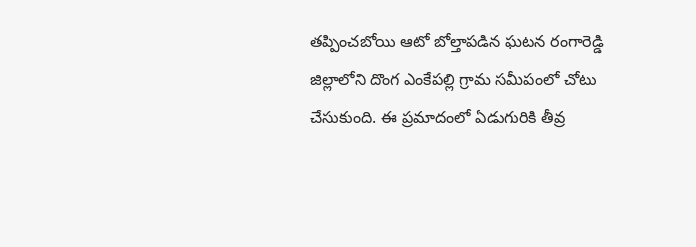తప్పించబోయి ఆటో బోల్తాపడిన ఘటన రంగారెడ్డి జిల్లాలోని దొంగ ఎంకేపల్లి గ్రామ సమీపంలో చోటు చేసుకుంది. ఈ ప్రమాదంలో ఏడుగురికి తీవ్ర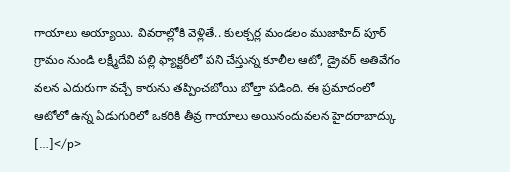గాయాలు అయ్యాయి. వివరాల్లోకి వెళ్లితే.. కులక్చర్ల మండలం ముజాహిద్ పూర్ గ్రామం నుండి లక్ష్మీదేవి పల్లి ఫ్యాక్టరీలో పని చేస్తున్న కూలీల ఆటో, డ్రైవర్ అతివేగం వలన ఎదురుగా వచ్చే కారును తప్పించబోయి బోల్తా పడింది. ఈ ప్రమాదంలో ఆటోలో ఉన్న ఏడుగురిలో ఒకరికి తీవ్ర గాయాలు అయినందువలన హైదరాబాద్కు […]</p>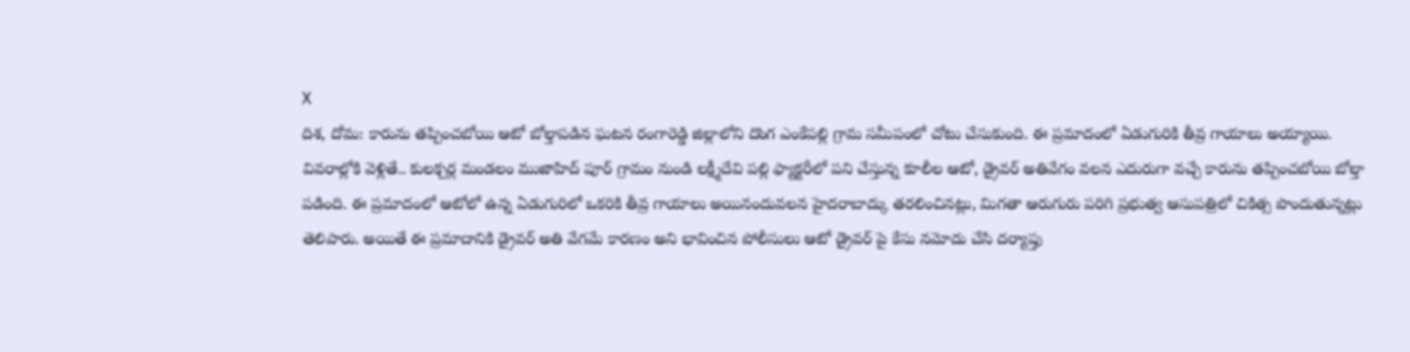X
దిశ, దోమ: కారును తప్పించబోయి ఆటో బోల్తాపడిన ఘటన రంగారెడ్డి జిల్లాలోని దొంగ ఎంకేపల్లి గ్రామ సమీపంలో చోటు చేసుకుంది. ఈ ప్రమాదంలో ఏడుగురికి తీవ్ర గాయాలు అయ్యాయి. వివరాల్లోకి వెళ్లితే.. కులక్చర్ల మండలం ముజాహిద్ పూర్ గ్రామం నుండి లక్ష్మీదేవి పల్లి ఫ్యాక్టరీలో పని చేస్తున్న కూలీల ఆటో, డ్రైవర్ అతివేగం వలన ఎదురుగా వచ్చే కారును తప్పించబోయి బోల్తా పడింది. ఈ ప్రమాదంలో ఆటోలో ఉన్న ఏడుగురిలో ఒకరికి తీవ్ర గాయాలు అయినందువలన హైదరాబాద్కు తరలించినట్లు, మిగతా ఆరుగురు పరిగి ప్రభుత్వ ఆసుపత్రిలో చికిత్స పొందుతున్నట్లు తెలిపారు. అయితే ఈ ప్రమాదానికి డ్రైవర్ అతి వేగమే కారణం అని భావించిన పోలీసులు ఆటో డ్రైవర్ పై కేసు నమోదు చేసి దర్యాప్తు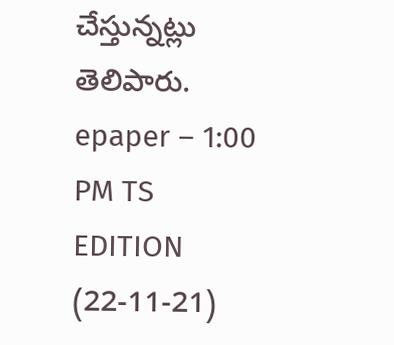చేస్తున్నట్లు తెలిపారు.
epaper – 1:00 PM TS EDITION (22-11-21)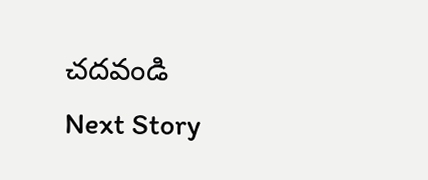చదవండి
Next Story